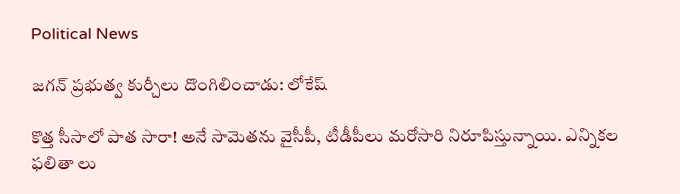Political News

జ‌గ‌న్ ప్ర‌భుత్వ కుర్చీలు దొంగిలించాడు: లోకేష్

కొత్త సీసాలో పాత సారా! అనే సామెత‌ను వైసీపీ, టీడీపీలు మ‌రోసారి నిరూపిస్తున్నాయి. ఎన్నిక‌ల ఫ‌లితా లు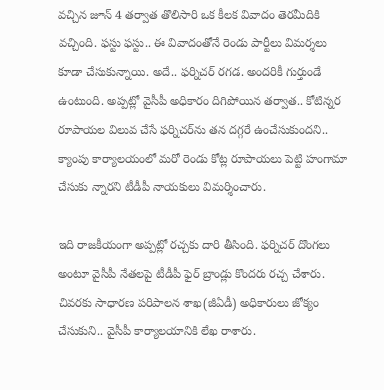వ‌చ్చిన జూన్ 4 త‌ర్వాత తొలిసారి ఒక కీల‌క వివాదం తెర‌మీదికి వ‌చ్చింది. ఫ‌స్టు ఫ‌స్టు.. ఈ వివాదంతోనే రెండు పార్టీలు విమ‌ర్శ‌లు కూడా చేసుకున్నాయి. అదే.. ఫ‌ర్నిచ‌ర్ ర‌గ‌డ. అంద‌రికీ గుర్తుండే ఉంటుంది. అప్ప‌ట్లో వైసీపీ అధికారం దిగిపోయిన త‌ర్వాత‌.. కోటిన్న‌ర రూపాయ‌ల విలువ చేసే ఫ‌ర్నిచ‌ర్‌ను త‌న ద‌గ్గ‌రే ఉంచేసుకుంద‌ని.. క్యాంపు కార్యాల‌యంలో మ‌రో రెండు కోట్ల రూపాయ‌లు పెట్టి హంగామా చేసుకు న్నార‌ని టీడీపీ నాయ‌కులు విమ‌ర్శించారు.

ఇది రాజ‌కీయంగా అప్ప‌ట్లో ర‌చ్చ‌కు దారి తీసింది. ఫ‌ర్నిచ‌ర్ దొంగ‌లు అంటూ వైసీపీ నేత‌ల‌పై టీడీపీ ఫైర్ బ్రాండ్లు కొంద‌రు ర‌చ్చ చేశారు. చివ‌ర‌కు సాధార‌ణ ప‌రిపాల‌న శాఖ‌(జీఏడీ) అధికారులు జోక్యం చేసుకుని.. వైసీపీ కార్యాల‌యానికి లేఖ రాశారు.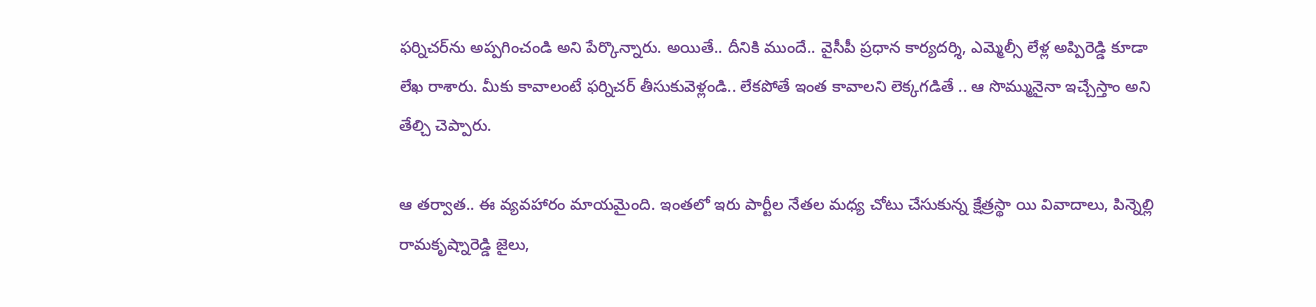ఫ‌ర్నిచ‌ర్‌ను అప్ప‌గించండి అని పేర్కొన్నారు. అయితే.. దీనికి ముందే.. వైసీపీ ప్ర‌ధాన కార్య‌ద‌ర్శి, ఎమ్మెల్సీ లేళ్ల అప్పిరెడ్డి కూడా లేఖ రాశారు. మీకు కావాలంటే ఫ‌ర్నిచ‌ర్ తీసుకువెళ్లండి.. లేక‌పోతే ఇంత కావాల‌ని లెక్క‌గ‌డితే .. ఆ సొమ్మునైనా ఇచ్చేస్తాం అని తేల్చి చెప్పారు.

ఆ త‌ర్వాత‌.. ఈ వ్య‌వ‌హారం మాయ‌మైంది. ఇంత‌లో ఇరు పార్టీల నేత‌ల మ‌ధ్య చోటు చేసుకున్న క్షేత్ర‌స్థా యి వివాదాలు, పిన్నెల్లి రామ‌కృష్నారెడ్డి జైలు,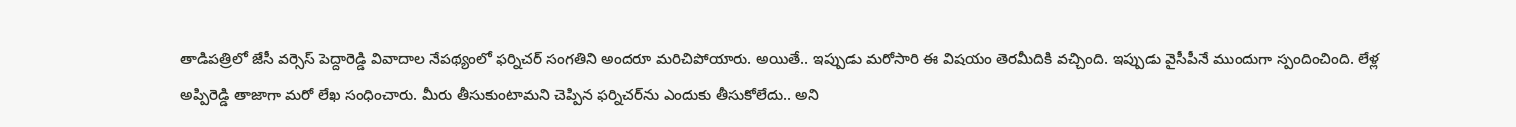తాడిప‌త్రిలో జేసీ వ‌ర్సెస్ పెద్దారెడ్డి వివాదాల నేప‌థ్యంలో ఫ‌ర్నిచ‌ర్ సంగ‌తిని అంద‌రూ మ‌రిచిపోయారు. అయితే.. ఇప్పుడు మ‌రోసారి ఈ విష‌యం తెర‌మీదికి వ‌చ్చింది. ఇప్పుడు వైసీపీనే ముందుగా స్పందించింది. లేళ్ల అప్పిరెడ్డి తాజాగా మ‌రో లేఖ సంధించారు. మీరు తీసుకుంటామ‌ని చెప్పిన ఫ‌ర్నిచ‌ర్‌ను ఎందుకు తీసుకోలేదు.. అని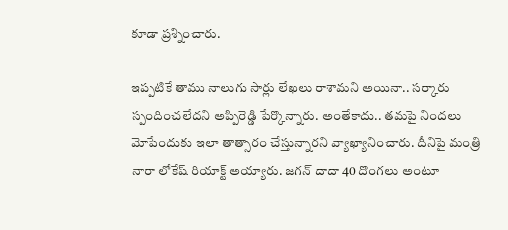కూడా ప్ర‌శ్నించారు.

ఇప్ప‌టికే తాము నాలుగు సార్లు లేఖలు రాశామ‌ని అయినా.. స‌ర్కారు స్పందించ‌లేద‌ని అప్పిరెడ్డి పేర్కొన్నారు. అంతేకాదు.. త‌మ‌పై నింద‌లు మోపేందుకు ఇలా తాత్సారం చేస్తున్నార‌ని వ్యాఖ్యానించారు. దీనిపై మంత్రి నారా లోకేష్ రియాక్ట్ అయ్యారు. జ‌గ‌న్ దాదా 40 దొంగ‌లు అంటూ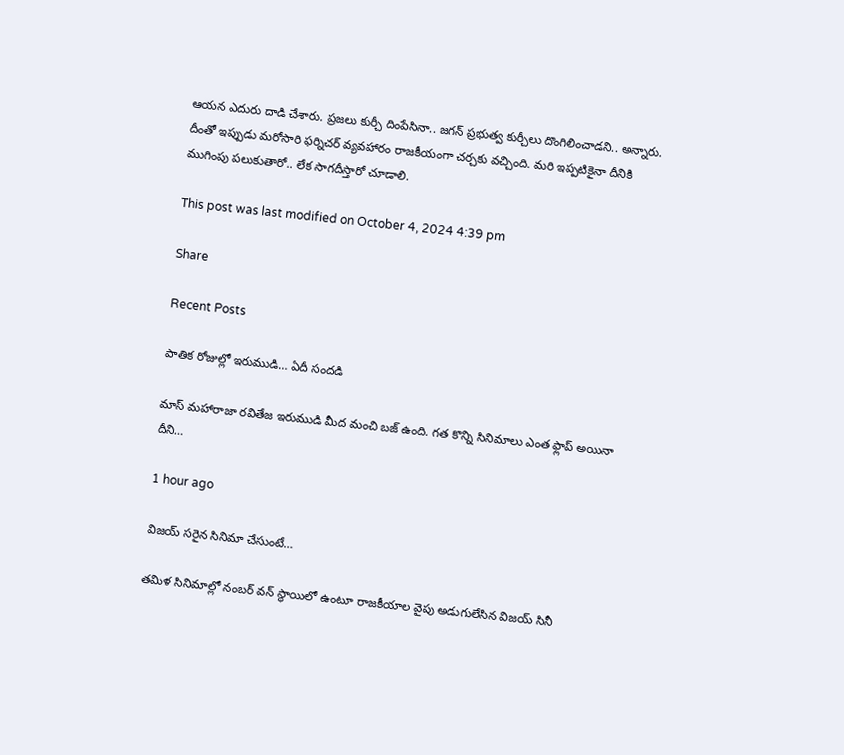ఆయ‌న ఎదురు దాడి చేశారు. ప్ర‌జ‌లు కుర్చీ దింపేసినా.. జ‌గ‌న్ ప్ర‌భుత్వ కుర్చీలు దొంగిలించాడ‌ని.. అన్నారు. దీంతో ఇప్పుడు మ‌రోసారి ఫ‌ర్నిచ‌ర్ వ్య‌వ‌హారం రాజ‌కీయంగా చ‌ర్చ‌కు వ‌చ్చింది. మ‌రి ఇప్ప‌టికైనా దీనికి ముగింపు ప‌లుకుతారో.. లేక సాగ‌దీస్తారో చూడాలి.

This post was last modified on October 4, 2024 4:39 pm

Share

Recent Posts

పాతిక రోజుల్లో ఇరుముడి… ఏదీ సందడి

మాస్ మహారాజా రవితేజ ఇరుముడి మీద మంచి బజ్ ఉంది. గత కొన్ని సినిమాలు ఎంత ఫ్లాప్ అయినా దీని…

1 hour ago

విజ‌య్ స‌రైన‌ సినిమా చేసుంటే…

త‌మిళ సినిమాల్లో నంబ‌ర్ వ‌న్ స్థాయిలో ఉంటూ రాజ‌కీయాల వైపు అడుగులేసిన విజ‌య్ సినీ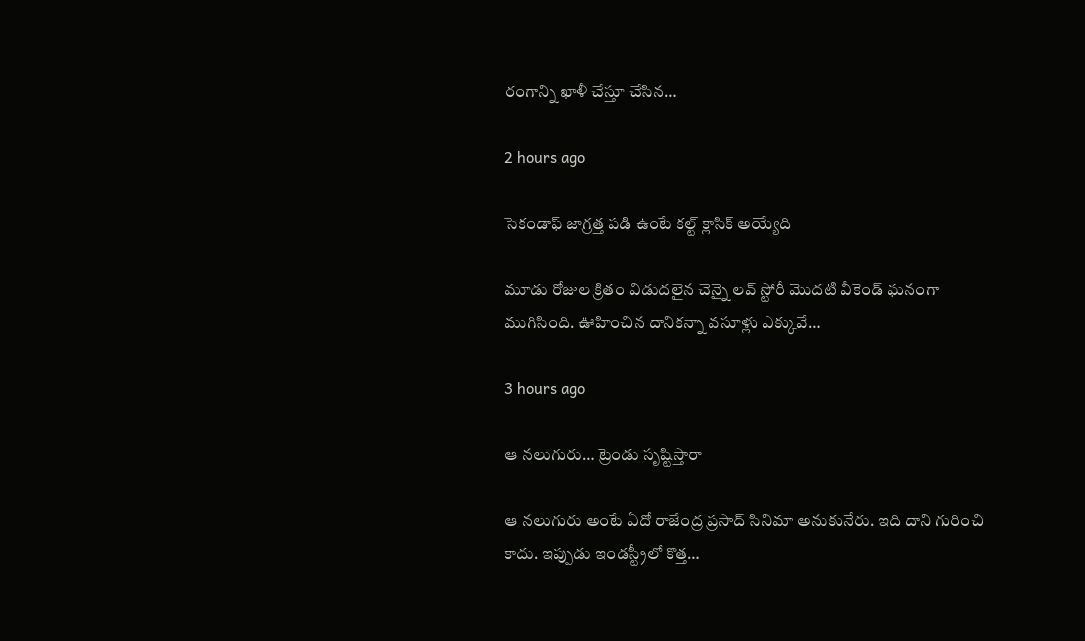రంగాన్ని ఖాళీ చేస్తూ చేసిన…

2 hours ago

సెకండాఫ్ జాగ్రత్త పడి ఉంటే కల్ట్ క్లాసిక్ అయ్యేది

మూడు రోజుల క్రితం విడుదలైన చెన్నై లవ్ స్టోరీ మొదటి వీకెండ్ ఘనంగా ముగిసింది. ఊహించిన దానికన్నా వసూళ్లు ఎక్కువే…

3 hours ago

ఆ నలుగురు… ట్రెండు సృష్టిస్తారా

ఆ నలుగురు అంటే ఏదో రాజేంద్ర ప్రసాద్ సినిమా అనుకునేరు. ఇది దాని గురించి కాదు. ఇప్పుడు ఇండస్ట్రీలో కొత్త…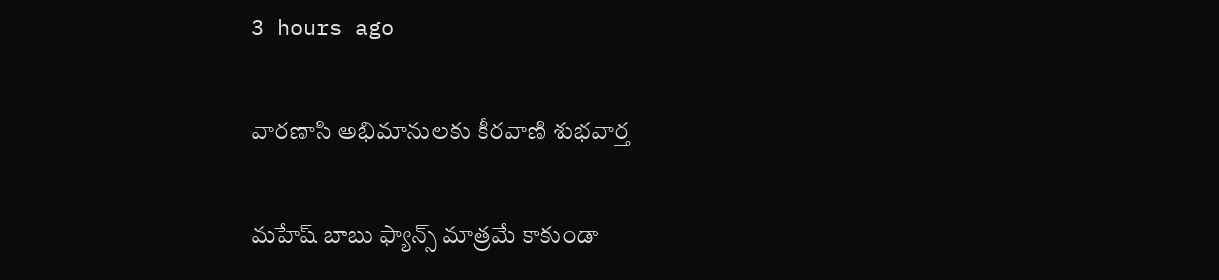3 hours ago

వారణాసి అభిమానులకు కీరవాణి శుభవార్త

మహేష్ బాబు ఫ్యాన్స్ మాత్రమే కాకుండా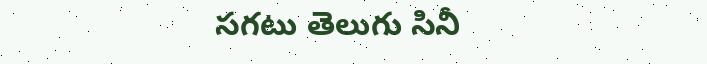సగటు తెలుగు సినీ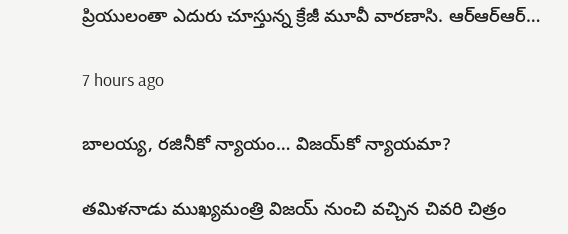ప్రియులంతా ఎదురు చూస్తున్న క్రేజీ మూవీ వారణాసి. ఆర్ఆర్ఆర్…

7 hours ago

బాల‌య్య, ర‌జినీకో న్యాయం… విజ‌య్‌కో న్యాయ‌మా?

త‌మిళ‌నాడు ముఖ్య‌మంత్రి విజ‌య్ నుంచి వ‌చ్చిన చివ‌రి చిత్రం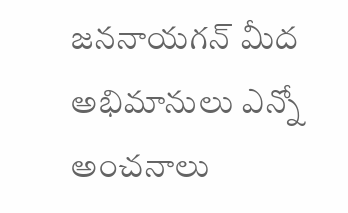జ‌న‌నాయ‌గ‌న్ మీద అభిమానులు ఎన్నో అంచ‌నాలు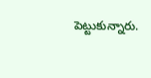పెట్టుకున్నారు.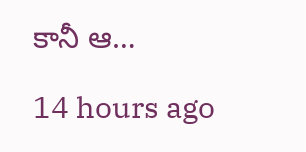కానీ ఆ…

14 hours ago